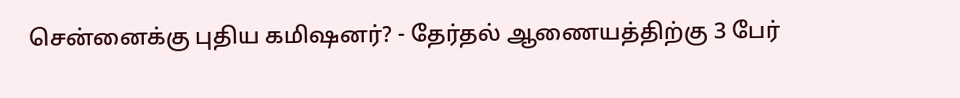சென்னைக்கு புதிய கமிஷனர்? - தேர்தல் ஆணையத்திற்கு 3 பேர்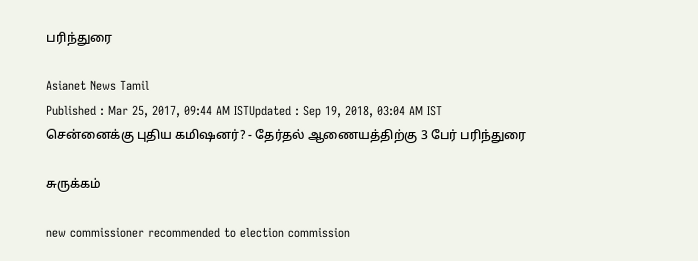பரிந்துரை

Asianet News Tamil
Published : Mar 25, 2017, 09:44 AM ISTUpdated : Sep 19, 2018, 03:04 AM IST
சென்னைக்கு புதிய கமிஷனர்? - தேர்தல் ஆணையத்திற்கு 3 பேர் பரிந்துரை

சுருக்கம்

new commissioner recommended to election commission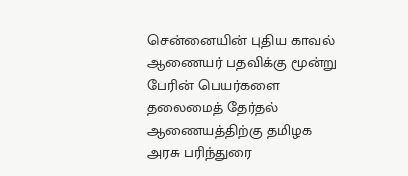சென்னையின் புதிய காவல் ஆணையர் பதவிக்கு மூன்று பேரின் பெயர்களை தலைமைத் தேர்தல் ஆணையத்திற்கு தமிழக அரசு பரிந்துரை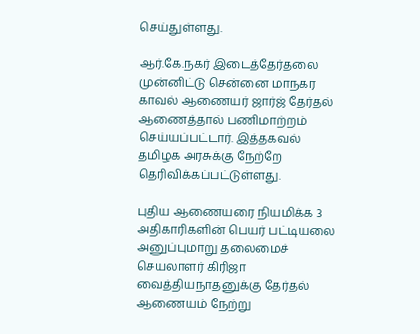செய்துள்ளது.

ஆர்.கே.நகர் இடைத்தேர்தலை முன்னிட்டு சென்னை மாநகர காவல் ஆணையர் ஜார்ஜ் தேர்தல் ஆணைத்தால் பணிமாற்றம் செய்யப்பட்டார். இத்தகவல் தமிழக அரசுக்கு நேற்றே தெரிவிக்கப்பட்டுள்ளது.

புதிய ஆணையரை நியமிக்க 3 அதிகாரிகளின் பெயர் பட்டியலை அனுப்புமாறு தலைமைச் செயலாளர் கிரிஜா வைத்தியநாதனுக்கு தேர்தல் ஆணையம் நேற்று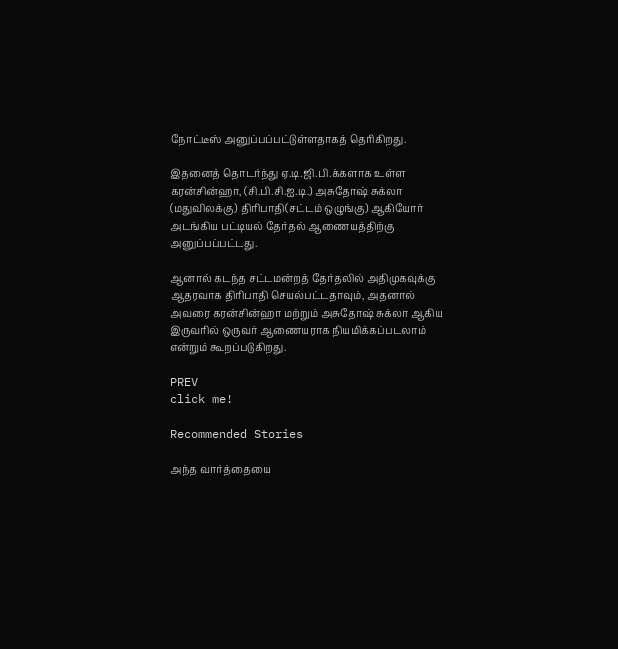நோட்டீஸ் அனுப்பப்பட்டுள்ளதாகத் தெரிகிறது.

இதனைத் தொடர்ந்து ஏ.டி.ஜி.பி.க்களாக உள்ள கரன்சின்ஹா, (சி.பி.சி.ஐ.டி.) அசுதோஷ் சுக்லா (மதுவிலக்கு) திரிபாதி(சட்டம் ஒழுங்கு) ஆகியோர் அடங்கிய பட்டியல் தேர்தல் ஆணையத்திற்கு அனுப்பப்பட்டது.

ஆனால் கடந்த சட்டமன்றத் தேர்தலில் அதிமுகவுக்கு ஆதரவாக திரிபாதி செயல்பட்டதாவும், அதனால் அவரை கரன்சின்ஹா மற்றும் அசுதோஷ் சுக்லா ஆகிய இருவரில் ஒருவர் ஆணையராக நியமிக்கப்படலாம் என்றும் கூறப்படுகிறது.

PREV
click me!

Recommended Stories

அந்த வார்த்தையை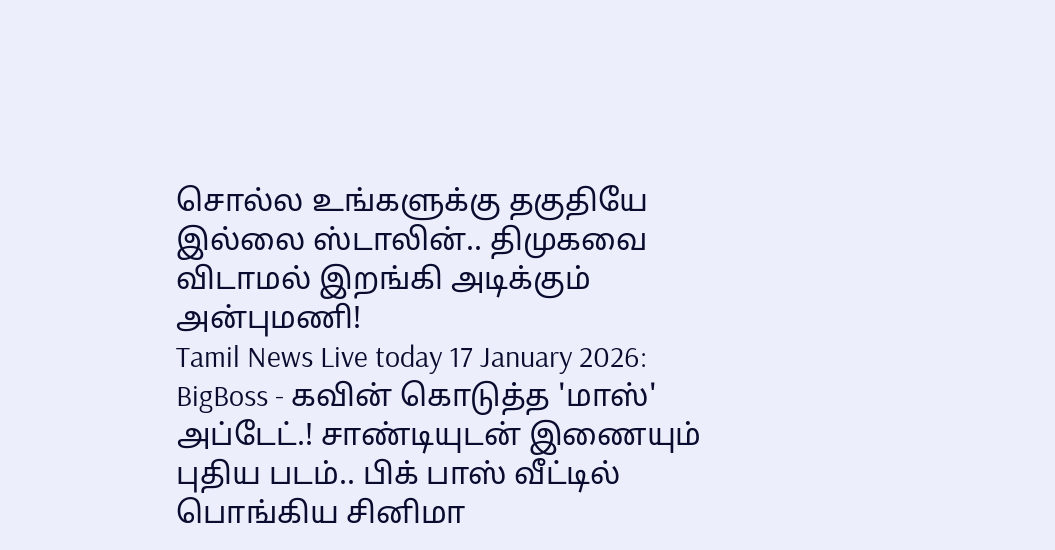சொல்ல உங்களுக்கு தகுதியே இல்லை ஸ்டாலின்.. திமுகவை விடாமல் இறங்கி அடிக்கும் அன்புமணி!
Tamil News Live today 17 January 2026: BigBoss - கவின் கொடுத்த 'மாஸ்' அப்டேட்.! சாண்டியுடன் இணையும் புதிய படம்.. பிக் பாஸ் வீட்டில் பொங்கிய சினிமா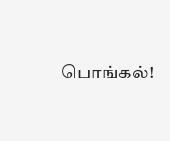பொங்கல்!